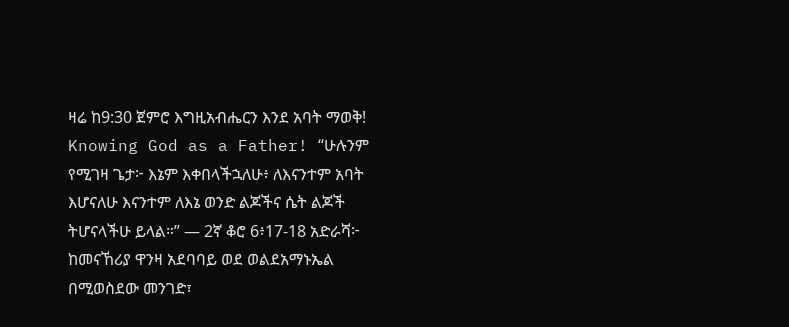ዛሬ ከ9:30 ጀምሮ እግዚአብሔርን እንደ አባት ማወቅ! Knowing God as a Father! “ሁሉንም የሚገዛ ጌታ፦ እኔም እቀበላችኋለሁ፥ ለእናንተም አባት እሆናለሁ እናንተም ለእኔ ወንድ ልጆችና ሴት ልጆች ትሆናላችሁ ይላል።” — 2ኛ ቆሮ 6፥17-18 አድራሻ፦ ከመናኸሪያ ዋንዛ አደባባይ ወደ ወልደአማኑኤል በሚወስደው መንገድ፣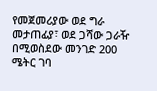የመጀመሪያው ወደ ግራ መታጠፊያ፣ ወደ ጋሻው ጋራዥ በሚወስደው መንገድ 200 ሜትር ገባ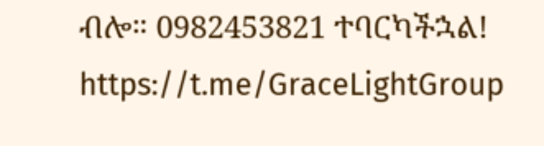ብሎ። 0982453821 ተባርካችኋል! https://t.me/GraceLightGroup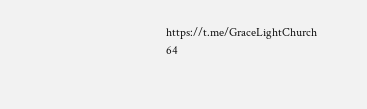https://t.me/GraceLightChurch 64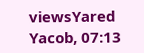viewsYared Yacob, 07:13